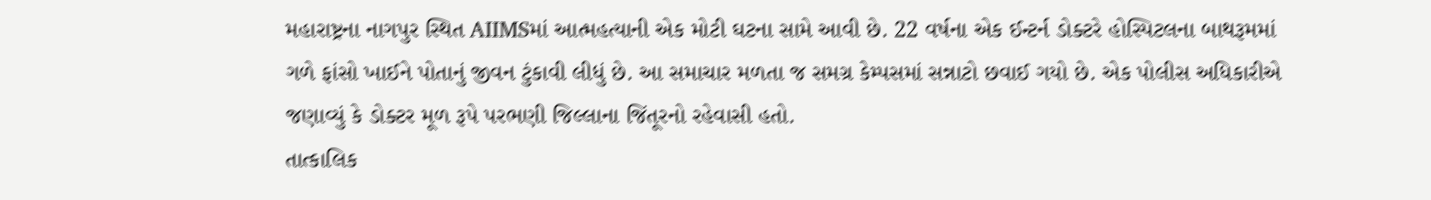મહારાષ્ટ્રના નાગપુર સ્થિત AIIMSમાં આત્મહત્યાની એક મોટી ઘટના સામે આવી છે. 22 વર્ષના એક ઈન્ટર્ન ડોક્ટરે હોસ્પિટલના બાથરૂમમાં ગળે ફાંસો ખાઈને પોતાનું જીવન ટુંકાવી લીધું છે. આ સમાચાર મળતા જ સમગ્ર કેમ્પસમાં સન્નાટો છવાઈ ગયો છે. એક પોલીસ અધિકારીએ જણાવ્યું કે ડોક્ટર મૂળ રૂપે પરભણી જિલ્લાના જિંતૂરનો રહેવાસી હતો.
તાત્કાલિક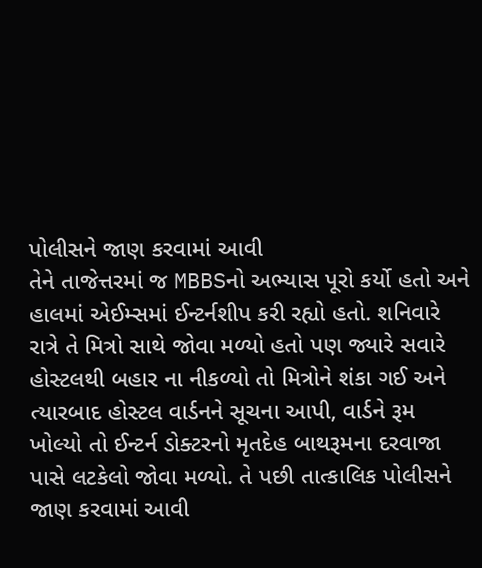પોલીસને જાણ કરવામાં આવી
તેને તાજેત્તરમાં જ MBBSનો અભ્યાસ પૂરો કર્યો હતો અને હાલમાં એઈમ્સમાં ઈન્ટર્નશીપ કરી રહ્યો હતો. શનિવારે રાત્રે તે મિત્રો સાથે જોવા મળ્યો હતો પણ જ્યારે સવારે હોસ્ટલથી બહાર ના નીકળ્યો તો મિત્રોને શંકા ગઈ અને ત્યારબાદ હોસ્ટલ વાર્ડનને સૂચના આપી, વાર્ડને રૂમ ખોલ્યો તો ઈન્ટર્ન ડોક્ટરનો મૃતદેહ બાથરૂમના દરવાજા પાસે લટકેલો જોવા મળ્યો. તે પછી તાત્કાલિક પોલીસને જાણ કરવામાં આવી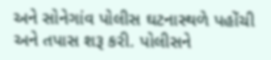અને સોનેગાંવ પોલીસ ઘટનાસ્થળે પહોંચી અને તપાસ શરૂ કરી. પોલીસને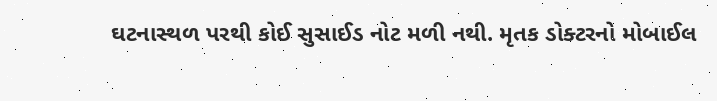ઘટનાસ્થળ પરથી કોઈ સુસાઈડ નોટ મળી નથી. મૃતક ડોક્ટરનો મોબાઈલ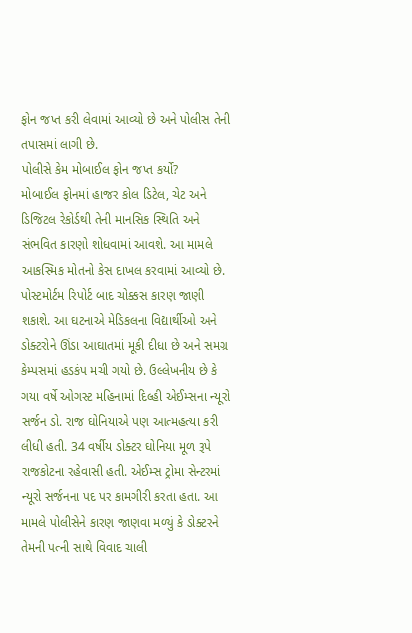ફોન જપ્ત કરી લેવામાં આવ્યો છે અને પોલીસ તેની તપાસમાં લાગી છે.
પોલીસે કેમ મોબાઈલ ફોન જપ્ત કર્યો?
મોબાઈલ ફોનમાં હાજર કોલ ડિટેલ, ચેટ અને ડિજિટલ રેકોર્ડથી તેની માનસિક સ્થિતિ અને સંભવિત કારણો શોધવામાં આવશે. આ મામલે આકસ્મિક મોતનો કેસ દાખલ કરવામાં આવ્યો છે. પોસ્ટમોર્ટમ રિપોર્ટ બાદ ચોક્કસ કારણ જાણી શકાશે. આ ઘટનાએ મેડિકલના વિદ્યાર્થીઓ અને ડોક્ટરોને ઊંડા આઘાતમાં મૂકી દીધા છે અને સમગ્ર કેમ્પસમાં હડકંપ મચી ગયો છે. ઉલ્લેખનીય છે કે ગયા વર્ષે ઓગસ્ટ મહિનામાં દિલ્હી એઈમ્સના ન્યૂરો સર્જન ડો. રાજ ઘોનિયાએ પણ આત્મહત્યા કરી લીધી હતી. 34 વર્ષીય ડોક્ટર ઘોનિયા મૂળ રૂપે રાજકોટના રહેવાસી હતી. એઈમ્સ ટ્રોમા સેન્ટરમાં ન્યૂરો સર્જનના પદ પર કામગીરી કરતા હતા. આ મામલે પોલીસેને કારણ જાણવા મળ્યું કે ડોક્ટરને તેમની પત્ની સાથે વિવાદ ચાલી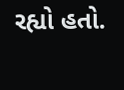રહ્યો હતો.